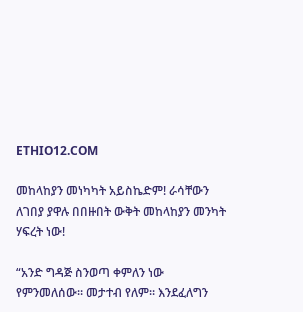ETHIO12.COM

መከላከያን መነካካት አይስኬድም! ራሳቸውን ለገበያ ያዋሉ በበዙበት ውቅት መከላከያን መንካት ሃፍረት ነው!

“አንድ ግዳጅ ስንወጣ ቀምለን ነው የምንመለሰው። መታተብ የለም። እንደፈለግን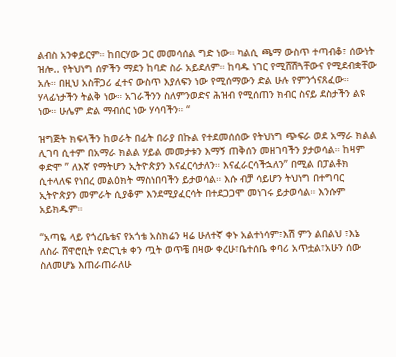ልብስ አንቀይርም። ከበርሃው ጋር መመሳሰል ግድ ነው። ካልሲ ጫማ ውስጥ ተጣብቆ፣ ሰውነት ዝሎ.. የትህነግ ሰዎችን ማደን ከባድ ስራ አይደለም። ከባዱ ነገር የሚሸሽጓቸውና የሚደብቋቸው አሉ። በዚህ አስቸጋሪ ፈተና ውስጥ እያለፍን ነው የሚሰማውን ድል ሁሉ የምንጎናጸፈው። ሃላፊነታችን ትልቅ ነው። አገራችንን ስለምንወድና ሕዝብ የሚሰጠን ክብር ስናይ ደስታችን ልዩ ነው። ሁሌም ድል ማብሰር ነው ሃሳባችን። “

ዝግጅት ክፍላችን ከወራት በፊት በራያ በኩል የተደመሰሰው የትህነግ ጭፍራ ወደ አማራ ክልል ሊገባ ሲተም በአማራ ክልል ሃይል መመታቱን እማኝ ጠቅሰን መዘገባችን ያታወሳል። ከዛም ቀድሞ ” ለእኛ የማትሆን ኢትዮጵያን እናፈርሳታለን። እናፈራርሳችኋለን” በሚል በፓልቶክ ሲተላለፍ የነበረ መልዕክት ማስነበባችን ይታወሳል። እሱ ብቻ ሳይሆን ትህነግ በተግባር ኢትዮጵያን መምራት ሲያቆም እንደሚያፈርሳት በተደጋጋሞ መነገሩ ይታወሳል። እንሱም አይክዱም።

“አጣዬ ላይ የጎረቤቴና የአጎቴ አስክሬን ዛሬ ሁለተኛ ቀኑ አልተነሳም፣እሽ ምን ልበልህ ፣እኔ ለስራ ሸዋሮቢት የድርጊቱ ቀን ጧት ወጥቼ በዛው ቀረሁ፣ቤተሰቤ ቀባሪ አጥቷል፣አሁን ሰው ስለመሆኔ እጠራጠራለሁ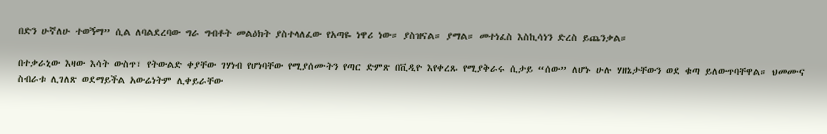በድን ሁኛለሁ ተወኝማ” ሲል ለባልደረባው ግራ ግብቶት መልዕክት ያስተላለፈው የአጣዬ ነዋሪ ነው። ያስዝናል። ያማል። መተነፈስ እስኪሳነን ድረስ ይጨንቃል።

በተቃራኒው እዛው እሳት ውስጥ፣ የትውልድ ቀያቸው ገሃነብ የሆነባቸው የሚያሰሙትን የጣር ድምጽ በቪዲዮ እየቀረጹ የሚያቅራሩ ሲታይ “ሰው” ለሆኑ ሁሉ ሃዘኔታቸውን ወደ ቁጣ ይለውጥባቸዋል። ህመሙና ስብራቱ ሊገለጽ ወደማይችል አውሬነትም ሊቀይራቸው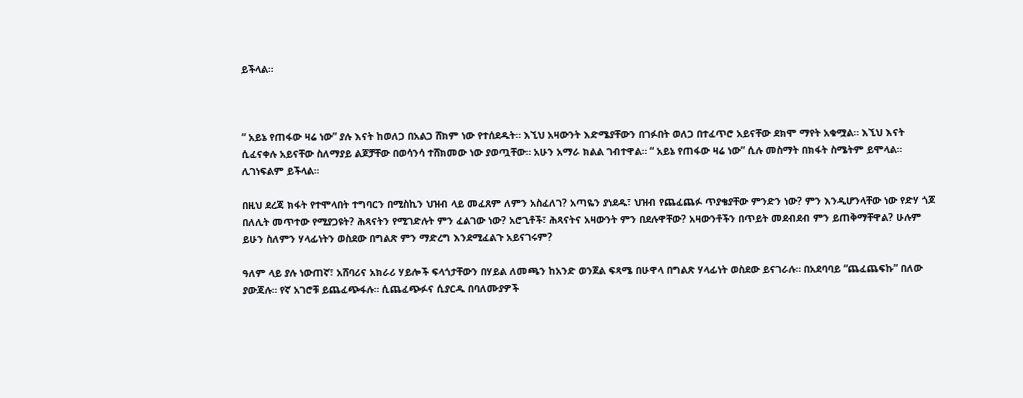ይችላል።



“ አይኔ የጠፋው ዛሬ ነው” ያሉ እናት ከወለጋ በአልጋ ሸክም ነው የተሰደዱት። እኚህ አዛውንት እድሜያቸውን በገፉበት ወለጋ በተፈጥሮ አይናቸው ደክሞ ማየት አቁሟል። እኚህ እናት ሲፈናቀሉ አይናቸው ስለማያይ ልጆቻቸው በወሳንሳ ተሸክመው ነው ያወጧቸው። አሁን አማራ ክልል ገብተዋል። “ አይኔ የጠፋው ዛሬ ነው” ሲሉ መስማት በክፋት ስሜትም ይሞላል። ሊገነፍልም ይችላል።

በዚህ ደረጃ ክፋት የተሞላበት ተግባርን በሚስኪን ህዝብ ላይ መፈጸም ለምን አስፈለገ? አጣዬን ያነደዱ፣ ህዝብ የጨፈጨፉ ጥያቄያቸው ምንድን ነው? ምን እንዲሆንላቸው ነው የድሃ ጎጆ በለሊት መጥተው የሚያጋዩት? ሕጻናትን የሚገድሉት ምን ፈልገው ነው? አሮጊቶች፣ ሕጻናትና አዛውንት ምን በደሉዋቸው? አዛውንቶችን በጥይት መደብደብ ምን ይጠቅማቸዋል? ሁሉም ይሁን ስለምን ሃላፊነትን ወስደው በግልጽ ምን ማድረግ እንደሚፈልጉ አይናገሩም?

ዓለም ላይ ያሉ ነውጠኛ፣ አሸባሪና አክራሪ ሃይሎች ፍላጎታቸውን በሃይል ለመጫን ከአንድ ወንጀል ፍጻሜ በሁዋላ በግልጽ ሃላፊነት ወስደው ይናገራሉ። በአደባባይ “ጨፈጨፍኩ” በለው ያውጃሉ። የኛ አገሮቹ ይጨፈጭፋሉ። ሲጨፈጭፉና ሲያርዱ በባለሙያዎች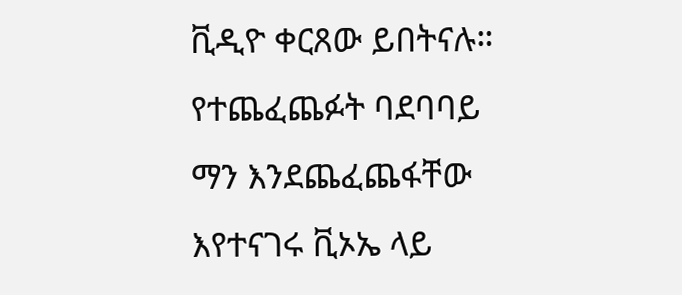ቪዲዮ ቀርጸው ይበትናሉ። የተጨፈጨፉት ባደባባይ ማን እንደጨፈጨፋቸው እየተናገሩ ቪኦኤ ላይ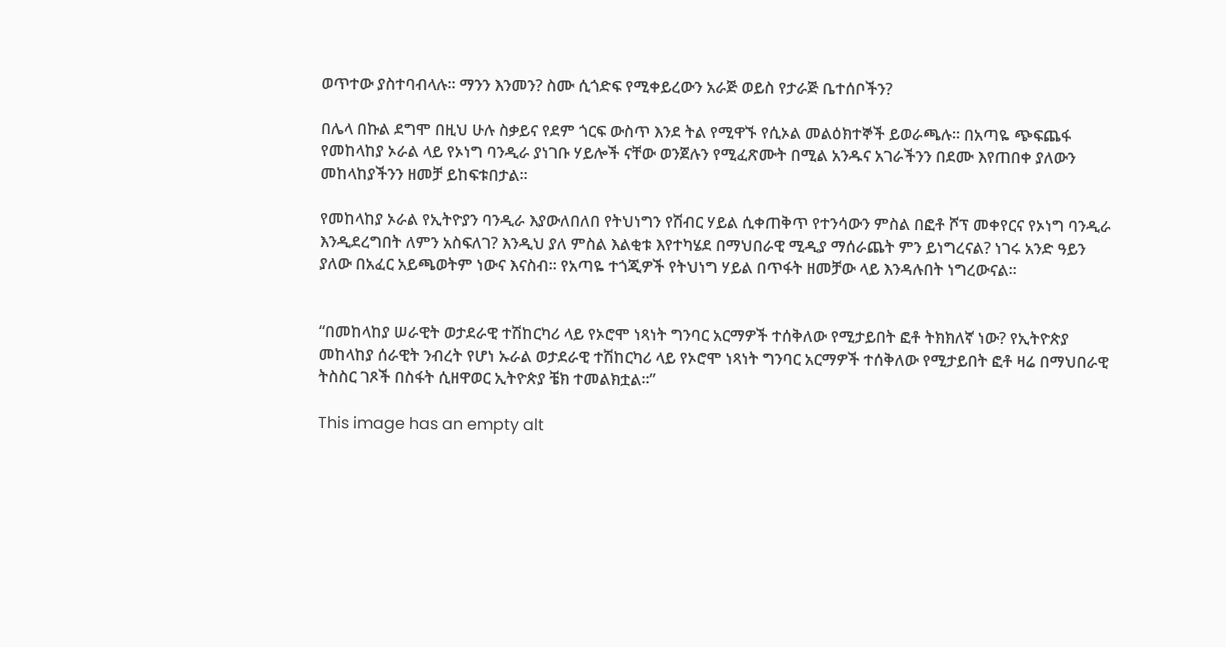ወጥተው ያስተባብላሉ። ማንን እንመን? ስሙ ሲጎድፍ የሚቀይረውን አራጅ ወይስ የታራጅ ቤተሰቦችን?

በሌላ በኩል ደግሞ በዚህ ሁሉ ስቃይና የደም ጎርፍ ውስጥ እንደ ትል የሚዋኙ የሲኦል መልዕክተኞች ይወራጫሉ። በአጣዬ ጭፍጨፋ የመከላከያ ኦራል ላይ የኦነግ ባንዲራ ያነገቡ ሃይሎች ናቸው ወንጀሉን የሚፈጽሙት በሚል አንዱና አገራችንን በደሙ እየጠበቀ ያለውን መከላከያችንን ዘመቻ ይከፍቱበታል።

የመከላከያ ኦራል የኢትዮያን ባንዲራ እያውለበለበ የትህነግን የሽብር ሃይል ሲቀጠቅጥ የተንሳውን ምስል በፎቶ ሾፕ መቀየርና የኦነግ ባንዲራ እንዲደረግበት ለምን አስፍለገ? እንዲህ ያለ ምስል እልቂቱ እየተካሄደ በማህበራዊ ሚዲያ ማሰራጨት ምን ይነግረናል? ነገሩ አንድ ዓይን ያለው በአፈር አይጫወትም ነውና እናስብ። የአጣዬ ተጎጂዎች የትህነግ ሃይል በጥፋት ዘመቻው ላይ እንዳሉበት ነግረውናል።


“በመከላከያ ሠራዊት ወታደራዊ ተሽከርካሪ ላይ የኦሮሞ ነጻነት ግንባር አርማዎች ተሰቅለው የሚታይበት ፎቶ ትክክለኛ ነው? የኢትዮጵያ መከላከያ ሰራዊት ንብረት የሆነ ኡራል ወታደራዊ ተሽከርካሪ ላይ የኦሮሞ ነጻነት ግንባር አርማዎች ተሰቅለው የሚታይበት ፎቶ ዛሬ በማህበራዊ ትስስር ገጾች በስፋት ሲዘዋወር ኢትዮጵያ ቼክ ተመልክቷል።”

This image has an empty alt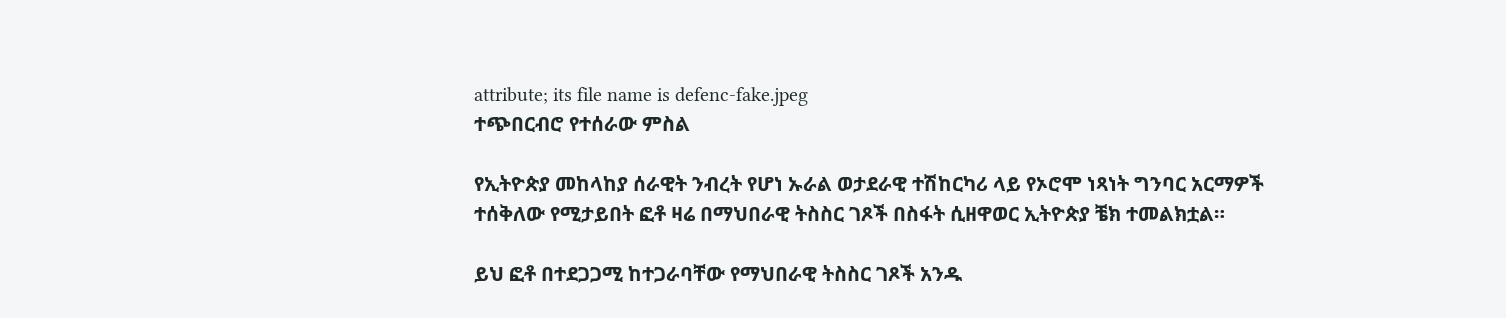attribute; its file name is defenc-fake.jpeg
ተጭበርብሮ የተሰራው ምስል

የኢትዮጵያ መከላከያ ሰራዊት ንብረት የሆነ ኡራል ወታደራዊ ተሽከርካሪ ላይ የኦሮሞ ነጻነት ግንባር አርማዎች ተሰቅለው የሚታይበት ፎቶ ዛሬ በማህበራዊ ትስስር ገጾች በስፋት ሲዘዋወር ኢትዮጵያ ቼክ ተመልክቷል።

ይህ ፎቶ በተደጋጋሚ ከተጋራባቸው የማህበራዊ ትስስር ገጾች አንዱ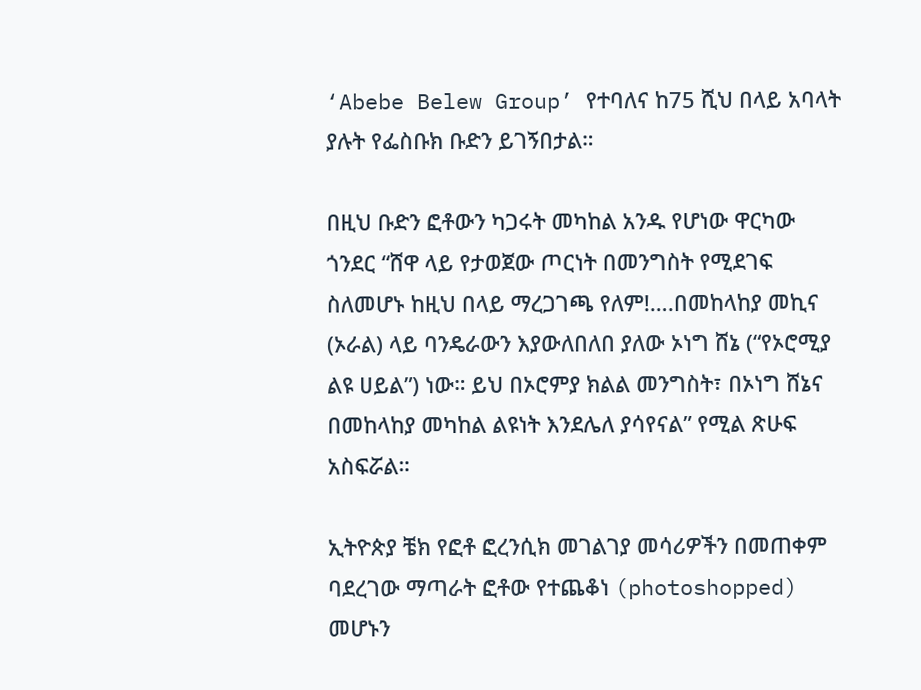‘Abebe Belew Group’ የተባለና ከ75 ሺህ በላይ አባላት ያሉት የፌስቡክ ቡድን ይገኝበታል።

በዚህ ቡድን ፎቶውን ካጋሩት መካከል አንዱ የሆነው ዋርካው ጎንደር “ሸዋ ላይ የታወጀው ጦርነት በመንግስት የሚደገፍ ስለመሆኑ ከዚህ በላይ ማረጋገጫ የለም!….በመከላከያ መኪና (ኦራል) ላይ ባንዴራውን እያውለበለበ ያለው ኦነግ ሸኔ (“የኦሮሚያ ልዩ ሀይል”) ነው። ይህ በኦሮምያ ክልል መንግስት፣ በኦነግ ሸኔና በመከላከያ መካከል ልዩነት እንደሌለ ያሳየናል” የሚል ጽሁፍ አስፍሯል።

ኢትዮጵያ ቼክ የፎቶ ፎረንሲክ መገልገያ መሳሪዎችን በመጠቀም ባደረገው ማጣራት ፎቶው የተጨቆነ (photoshopped) መሆኑን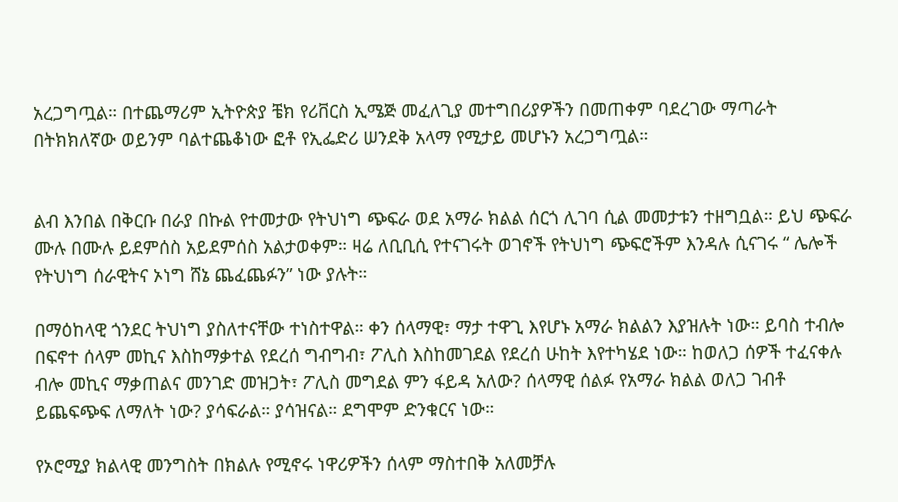አረጋግጧል። በተጨማሪም ኢትዮጵያ ቼክ የሪቨርስ ኢሜጅ መፈለጊያ መተግበሪያዎችን በመጠቀም ባደረገው ማጣራት በትክክለኛው ወይንም ባልተጨቆነው ፎቶ የኢፌድሪ ሠንደቅ አላማ የሚታይ መሆኑን አረጋግጧል።


ልብ እንበል በቅርቡ በራያ በኩል የተመታው የትህነግ ጭፍራ ወደ አማራ ክልል ሰርጎ ሊገባ ሲል መመታቱን ተዘግቧል። ይህ ጭፍራ ሙሉ በሙሉ ይደምሰስ አይደምሰስ አልታወቀም። ዛሬ ለቢቢሲ የተናገሩት ወገኖች የትህነግ ጭፍሮችም እንዳሉ ሲናገሩ “ ሌሎች የትህነግ ሰራዊትና ኦነግ ሸኔ ጨፈጨፉን” ነው ያሉት።

በማዕከላዊ ጎንደር ትህነግ ያስለተናቸው ተነስተዋል። ቀን ሰላማዊ፣ ማታ ተዋጊ እየሆኑ አማራ ክልልን እያዝሉት ነው። ይባስ ተብሎ በፍኖተ ሰላም መኪና እስከማቃተል የደረሰ ግብግብ፣ ፖሊስ እስከመገደል የደረሰ ሁከት እየተካሄደ ነው። ከወለጋ ሰዎች ተፈናቀሉ ብሎ መኪና ማቃጠልና መንገድ መዝጋት፣ ፖሊስ መግደል ምን ፋይዳ አለው? ሰላማዊ ሰልፉ የአማራ ክልል ወለጋ ገብቶ ይጨፍጭፍ ለማለት ነው? ያሳፍራል። ያሳዝናል። ደግሞም ድንቁርና ነው።

የኦሮሚያ ክልላዊ መንግስት በክልሉ የሚኖሩ ነዋሪዎችን ሰላም ማስተበቅ አለመቻሉ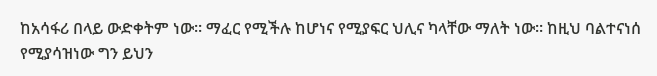ከአሳፋሪ በላይ ውድቀትም ነው። ማፈር የሚችሉ ከሆነና የሚያፍር ህሊና ካላቸው ማለት ነው። ከዚህ ባልተናነሰ የሚያሳዝነው ግን ይህን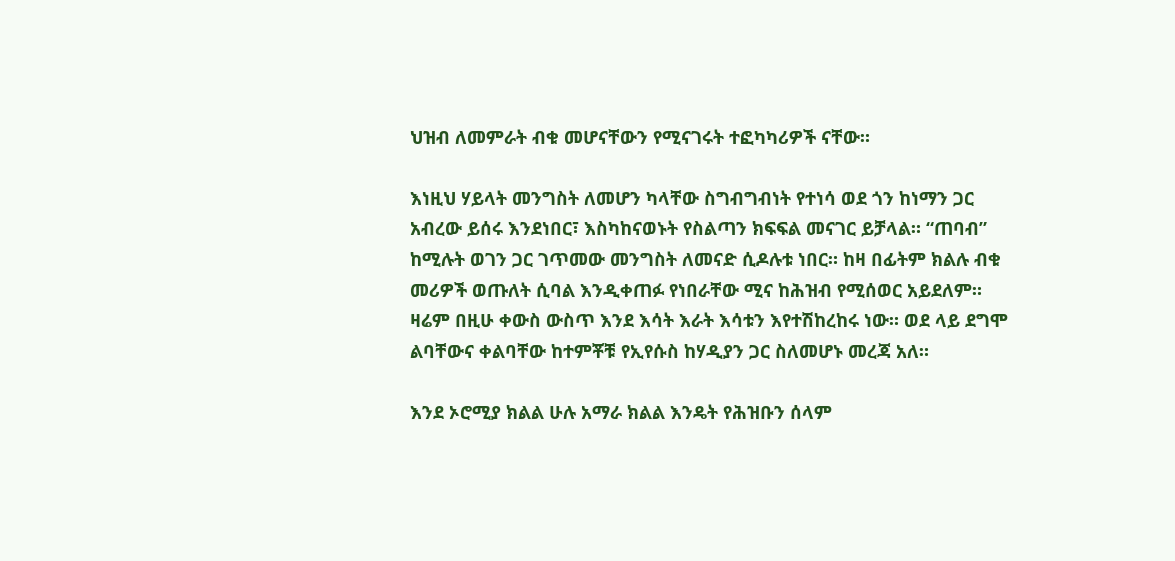ህዝብ ለመምራት ብቁ መሆናቸውን የሚናገሩት ተፎካካሪዎች ናቸው።

እነዚህ ሃይላት መንግስት ለመሆን ካላቸው ስግብግብነት የተነሳ ወደ ጎን ከነማን ጋር አብረው ይሰሩ እንደነበር፣ እስካከናወኑት የስልጣን ክፍፍል መናገር ይቻላል። “ጠባብ” ከሚሉት ወገን ጋር ገጥመው መንግስት ለመናድ ሲዶሉቱ ነበር። ከዛ በፊትም ክልሉ ብቁ መሪዎች ወጡለት ሲባል እንዲቀጠፉ የነበራቸው ሚና ከሕዝብ የሚሰወር አይደለም። ዛሬም በዚሁ ቀውስ ውስጥ እንደ እሳት እራት እሳቱን እየተሽከረከሩ ነው። ወደ ላይ ደግሞ ልባቸውና ቀልባቸው ከተምቾቹ የኢየሱስ ከሃዲያን ጋር ስለመሆኑ መረጃ አለ።

እንደ ኦሮሚያ ክልል ሁሉ አማራ ክልል እንዴት የሕዝቡን ሰላም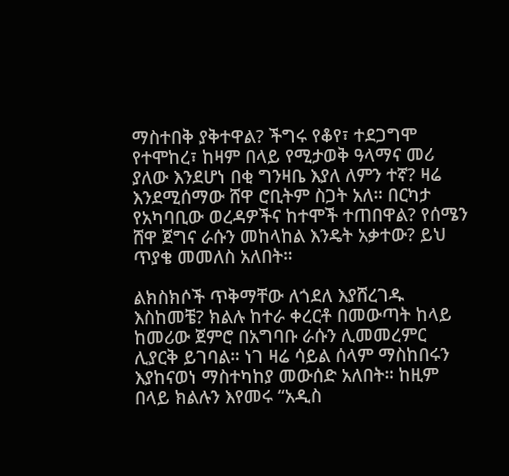ማስተበቅ ያቅተዋል? ችግሩ የቆየ፣ ተደጋግሞ የተሞከረ፣ ከዛም በላይ የሚታወቅ ዓላማና መሪ ያለው እንደሆነ በቂ ግንዛቤ እያለ ለምን ተኛ? ዛሬ እንደሚሰማው ሸዋ ሮቢትም ስጋት አለ። በርካታ የአካባቢው ወረዳዎችና ከተሞች ተጠበዋል? የሰሜን ሸዋ ጀግና ራሱን መከላከል እንዴት አቃተው? ይህ ጥያቄ መመለስ አለበት።

ልክስክሶች ጥቅማቸው ለጎደለ እያሸረገዱ እስከመቼ? ክልሉ ከተራ ቀረርቶ በመውጣት ከላይ ከመሪው ጀምሮ በአግባቡ ራሱን ሊመመረምር ሊያርቅ ይገባል። ነገ ዛሬ ሳይል ሰላም ማስከበሩን እያከናወነ ማስተካከያ መውሰድ አለበት። ከዚም በላይ ክልሉን እየመሩ “አዲስ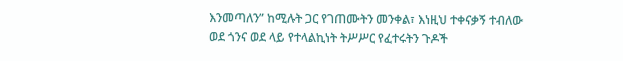እንመጣለን” ከሚሉት ጋር የገጠሙትን መንቀል፣ እነዚህ ተቀናቃኝ ተብለው ወደ ጎንና ወደ ላይ የተላልኪነት ትሥሥር የፈተሩትን ጉዶች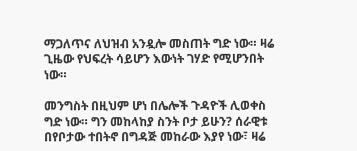ማጋለጥና ለህዝብ አንዷሎ መስጠት ግድ ነው። ዛሬ ጊዜው የህፍረት ሳይሆን እውነት ገሃድ የሚሆንበት ነው።

መንግስት በዚህም ሆነ በሌሎች ጉዳዮች ሊወቀስ ግድ ነው። ግን መከላከያ ስንት ቦታ ይሁን? ሰራዊቱ በየቦታው ተበትኖ በግዳጅ መከራው እያየ ነው፣ ዛሬ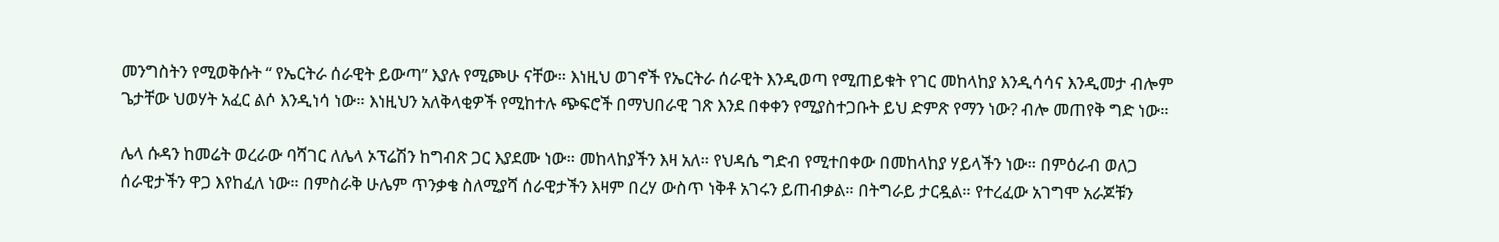መንግስትን የሚወቅሱት “ የኤርትራ ሰራዊት ይውጣ” እያሉ የሚጮሁ ናቸው። እነዚህ ወገኖች የኤርትራ ሰራዊት እንዲወጣ የሚጠይቁት የገር መከላከያ እንዲሳሳና እንዲመታ ብሎም ጌታቸው ህወሃት አፈር ልሶ እንዲነሳ ነው። እነዚህን አለቅላቂዎች የሚከተሉ ጭፍሮች በማህበራዊ ገጽ እንደ በቀቀን የሚያስተጋቡት ይህ ድምጽ የማን ነው? ብሎ መጠየቅ ግድ ነው።

ሌላ ሱዳን ከመሬት ወረራው ባሻገር ለሌላ ኦፕሬሽን ከግብጽ ጋር እያደሙ ነው። መከላከያችን እዛ አለ። የህዳሴ ግድብ የሚተበቀው በመከላከያ ሃይላችን ነው። በምዕራብ ወለጋ ሰራዊታችን ዋጋ እየከፈለ ነው። በምስራቅ ሁሌም ጥንቃቄ ስለሚያሻ ሰራዊታችን እዛም በረሃ ውስጥ ነቅቶ አገሩን ይጠብቃል። በትግራይ ታርዷል። የተረፈው አገግሞ አራጆቹን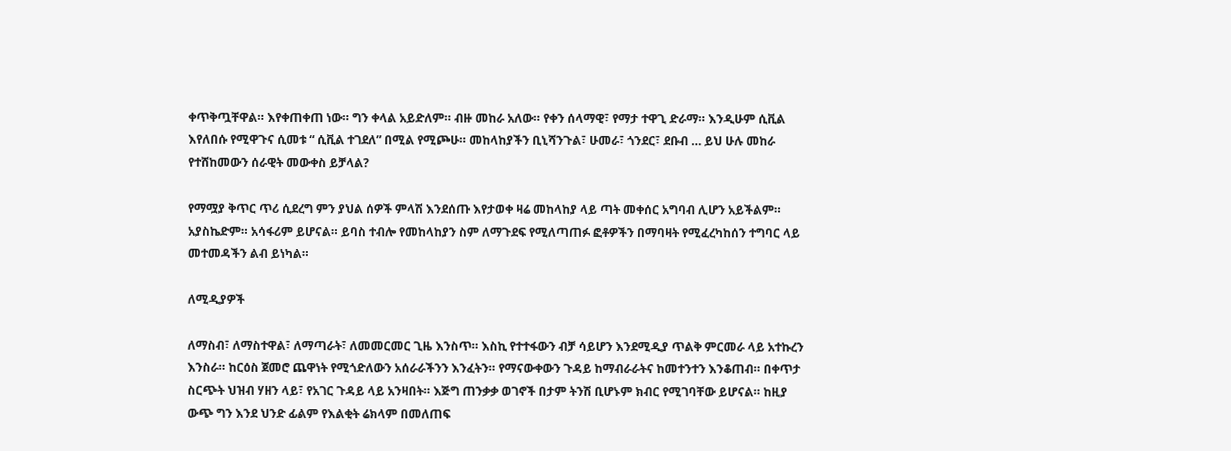ቀጥቅጧቸዋል። እየቀጠቀጠ ነው። ግን ቀላል አይድለም። ብዙ መከራ አለው። የቀን ሰላማዊ፣ የማታ ተዋጊ ድራማ። እንዲሁም ሲቪል እየለበሱ የሚዋጉና ሲመቱ “ ሲቪል ተገደለ” በሚል የሚጮሁ። መከላከያችን ቢኒሻንጉል፣ ሁመራ፣ ጎንደር፣ ደቡብ … ይህ ሁሉ መከራ የተሸከመውን ሰራዊት መውቀስ ይቻላል?

የማሟያ ቅጥር ጥሪ ሲደረግ ምን ያህል ሰዎች ምላሽ እንደሰጡ እየታወቀ ዛሬ መከላከያ ላይ ጣት መቀሰር አግባብ ሊሆን አይችልም። አያስኬድም። አሳፋሪም ይሆናል። ይባስ ተብሎ የመከላከያን ስም ለማጉደፍ የሚለጣጠፉ ፎቶዎችን በማባዛት የሚፈረካከሰን ተግባር ላይ መተመዳችን ልብ ይነካል።

ለሚዲያዎች

ለማስብ፣ ለማስተዋል፣ ለማጣራት፣ ለመመርመር ጊዜ እንስጥ። እስኪ የተተፋውን ብቻ ሳይሆን እንደሚዲያ ጥልቅ ምርመራ ላይ አተኩረን እንስራ። ከርዕስ ጀመሮ ጨዋነት የሚጎድለውን አሰራራችንን እንፈትን። የማናውቀውን ጉዳይ ከማብራራትና ከመተንተን እንቆጠብ። በቀጥታ ስርጭት ህዝብ ሃዘን ላይ፣ የአገር ጉዳይ ላይ አንዛበት። እጅግ ጠንቃቃ ወገኖች በታም ትንሽ ቢሆኑም ክብር የሚገባቸው ይሆናል። ከዚያ ውጭ ግን እንደ ህንድ ፊልም የእልቂት ሬክላም በመለጠፍ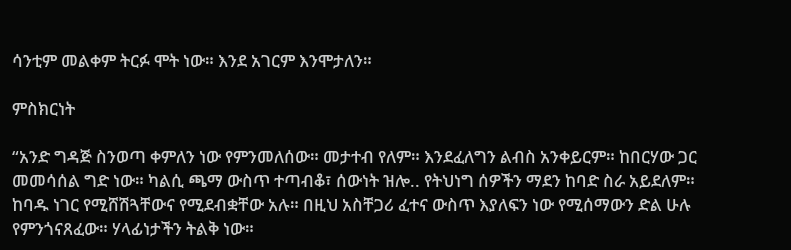ሳንቲም መልቀም ትርፉ ሞት ነው። እንደ አገርም እንሞታለን።

ምስክርነት

“አንድ ግዳጅ ስንወጣ ቀምለን ነው የምንመለሰው። መታተብ የለም። እንደፈለግን ልብስ አንቀይርም። ከበርሃው ጋር መመሳሰል ግድ ነው። ካልሲ ጫማ ውስጥ ተጣብቆ፣ ሰውነት ዝሎ.. የትህነግ ሰዎችን ማደን ከባድ ስራ አይደለም። ከባዱ ነገር የሚሸሽጓቸውና የሚደብቋቸው አሉ። በዚህ አስቸጋሪ ፈተና ውስጥ እያለፍን ነው የሚሰማውን ድል ሁሉ የምንጎናጸፈው። ሃላፊነታችን ትልቅ ነው።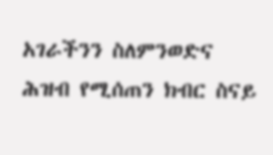አገራችንን ስለምንወድና ሕዝብ የሚሰጠን ክብር ስናይ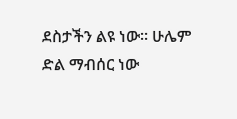ደስታችን ልዩ ነው። ሁሌም ድል ማብሰር ነው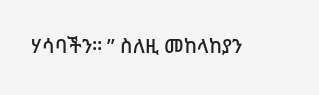ሃሳባችን። ” ስለዚ መከላከያን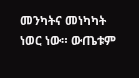መንካትና መነካካት ነወር ነው። ውጤቱም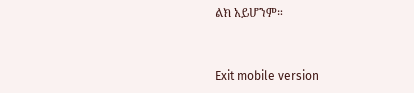ልክ አይሆንም።


Exit mobile version